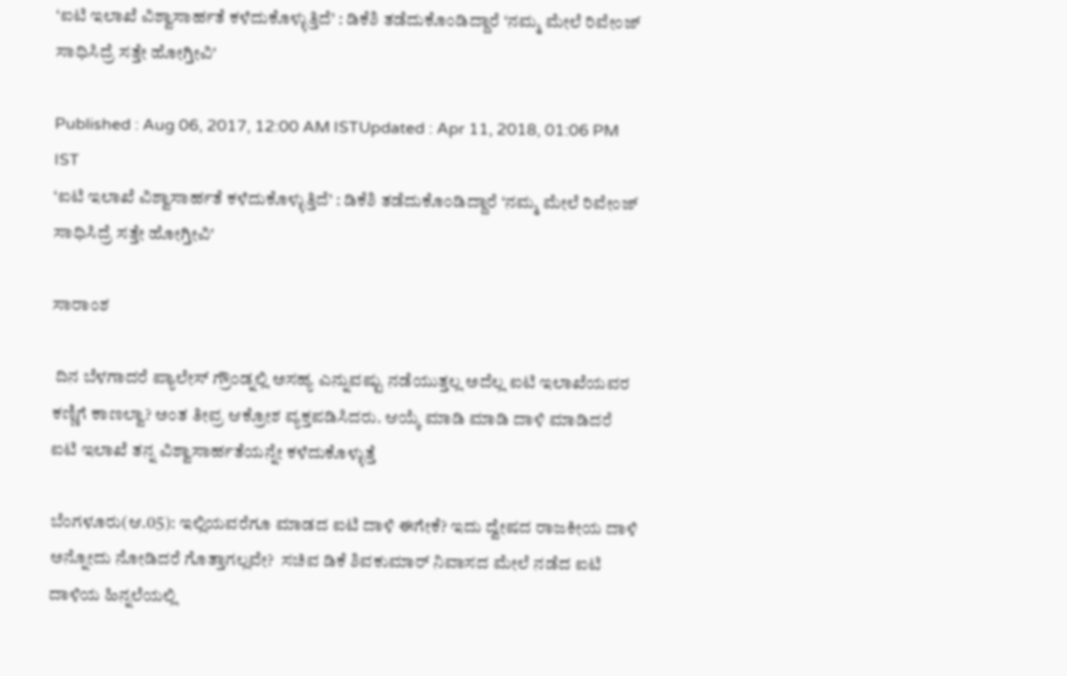‘ಐಟಿ ಇಲಾಖೆ ವಿಶ್ವಾಸಾರ್ಹತೆ ಕಳೆದುಕೊಳ್ಳುತ್ತಿದೆ’ : ಡಿಕೆಶಿ ತಡೆದುಕೊಂಡಿದ್ದಾರೆ ‘ನಮ್ಮ ಮೇಲೆ ರಿವೇಂಜ್ ಸಾಧಿಸಿದ್ರೆ ಸತ್ತೇ ಹೋಗ್ತೀವಿ'

Published : Aug 06, 2017, 12:00 AM ISTUpdated : Apr 11, 2018, 01:06 PM IST
‘ಐಟಿ ಇಲಾಖೆ ವಿಶ್ವಾಸಾರ್ಹತೆ ಕಳೆದುಕೊಳ್ಳುತ್ತಿದೆ’ : ಡಿಕೆಶಿ ತಡೆದುಕೊಂಡಿದ್ದಾರೆ ‘ನಮ್ಮ ಮೇಲೆ ರಿವೇಂಜ್ ಸಾಧಿಸಿದ್ರೆ ಸತ್ತೇ ಹೋಗ್ತೀವಿ'

ಸಾರಾಂಶ

 ದಿನ ಬೆಳಗಾದರೆ ಪ್ಯಾಲೇಸ್ ಗ್ರೌಂಡ್ನಲ್ಲಿ ಅಸಹ್ಯ ಎನ್ನುವಷ್ಟು ನಡೆಯುತ್ತಲ್ಲ ಅದೆಲ್ಲ ಐಟಿ ಇಲಾಖೆಯವರ ಕಣ್ಣಿಗೆ ಕಾಣಲ್ವಾ? ಅಂತ ತೀವ್ರ ಆಕ್ರೋಶ ವ್ಯಕ್ತಪಡಿಸಿದರು. ಆಯ್ಕೆ ಮಾಡಿ ಮಾಡಿ ದಾಳಿ ಮಾಡಿದರೆ ಐಟಿ ಇಲಾಖೆ ತನ್ನ ವಿಶ್ವಾಸಾರ್ಹತೆಯನ್ನೇ ಕಳೆದುಕೊಳ್ಳುತ್ತೆ

ಬೆಂಗಳೂರು(ಆ.05): ಇಲ್ಲಿಯವರೆಗೂ ಮಾಡದ ಐಟಿ ದಾಳಿ ಈಗೇಕೆ? ಇದು ದ್ವೇಷದ ರಾಜಕೀಯ ದಾಳಿ ಅನ್ನೋದು ನೋಡಿದರೆ ಗೊತ್ತಾಗಲ್ಲವೇ?  ಸಚಿವ ಡಿಕೆ ಶಿವಕುಮಾರ್ ನಿವಾಸದ ಮೇಲೆ ನಡೆದ ಐಟಿ ದಾಳಿಯ ಹಿನ್ನಲೆಯಲ್ಲಿ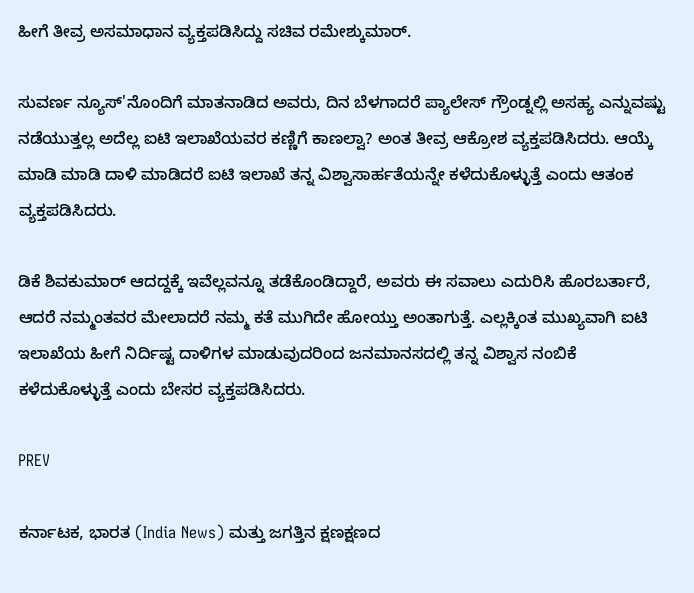ಹೀಗೆ ತೀವ್ರ ಅಸಮಾಧಾನ ವ್ಯಕ್ತಪಡಿಸಿದ್ದು ಸಚಿವ ರಮೇಶ್ಕುಮಾರ್.

ಸುವರ್ಣ ನ್ಯೂಸ್'ನೊಂದಿಗೆ ಮಾತನಾಡಿದ ಅವರು, ದಿನ ಬೆಳಗಾದರೆ ಪ್ಯಾಲೇಸ್ ಗ್ರೌಂಡ್ನಲ್ಲಿ ಅಸಹ್ಯ ಎನ್ನುವಷ್ಟು ನಡೆಯುತ್ತಲ್ಲ ಅದೆಲ್ಲ ಐಟಿ ಇಲಾಖೆಯವರ ಕಣ್ಣಿಗೆ ಕಾಣಲ್ವಾ? ಅಂತ ತೀವ್ರ ಆಕ್ರೋಶ ವ್ಯಕ್ತಪಡಿಸಿದರು. ಆಯ್ಕೆ ಮಾಡಿ ಮಾಡಿ ದಾಳಿ ಮಾಡಿದರೆ ಐಟಿ ಇಲಾಖೆ ತನ್ನ ವಿಶ್ವಾಸಾರ್ಹತೆಯನ್ನೇ ಕಳೆದುಕೊಳ್ಳುತ್ತೆ ಎಂದು ಆತಂಕ ವ್ಯಕ್ತಪಡಿಸಿದರು.

ಡಿಕೆ ಶಿವಕುಮಾರ್ ಆದದ್ದಕ್ಕೆ ಇವೆಲ್ಲವನ್ನೂ ತಡೆಕೊಂಡಿದ್ದಾರೆ, ಅವರು ಈ ಸವಾಲು ಎದುರಿಸಿ ಹೊರಬರ್ತಾರೆ, ಆದರೆ ನಮ್ಮಂತವರ ಮೇಲಾದರೆ ನಮ್ಮ ಕತೆ ಮುಗಿದೇ ಹೋಯ್ತು ಅಂತಾಗುತ್ತೆ. ಎಲ್ಲಕ್ಕಿಂತ ಮುಖ್ಯವಾಗಿ ಐಟಿ ಇಲಾಖೆಯ ಹೀಗೆ ನಿರ್ದಿಷ್ಟ ದಾಳಿಗಳ ಮಾಡುವುದರಿಂದ ಜನಮಾನಸದಲ್ಲಿ ತನ್ನ ವಿಶ್ವಾಸ ನಂಬಿಕೆ ಕಳೆದುಕೊಳ್ಳುತ್ತೆ ಎಂದು ಬೇಸರ ವ್ಯಕ್ತಪಡಿಸಿದರು.

PREV

ಕರ್ನಾಟಕ, ಭಾರತ (India News) ಮತ್ತು ಜಗತ್ತಿನ ಕ್ಷಣಕ್ಷಣದ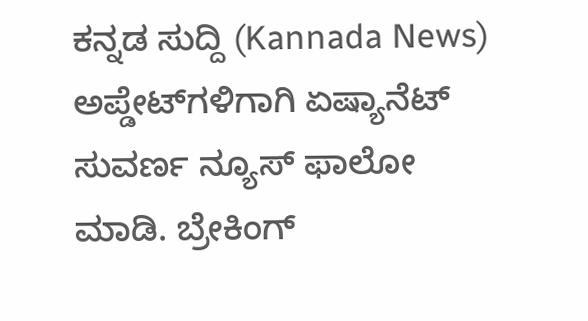ಕನ್ನಡ ಸುದ್ದಿ (Kannada News) ಅಪ್ಡೇಟ್‌ಗಳಿಗಾಗಿ ಏಷ್ಯಾನೆಟ್ ಸುವರ್ಣ ನ್ಯೂಸ್‌ ಫಾಲೋ ಮಾಡಿ. ಬ್ರೇಕಿಂಗ್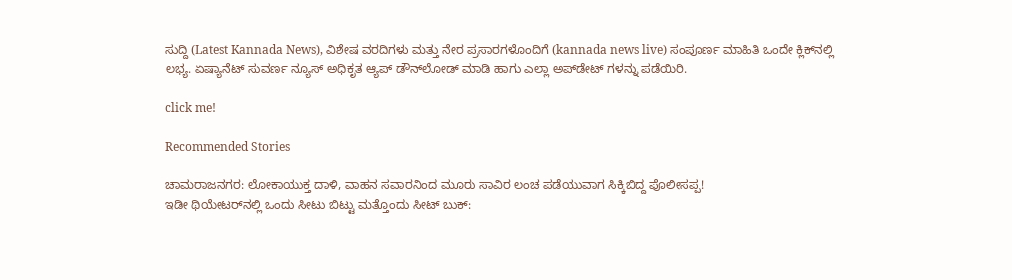ಸುದ್ದಿ (Latest Kannada News), ವಿಶೇಷ ವರದಿಗಳು ಮತ್ತು ನೇರ ಪ್ರಸಾರಗಳೊಂದಿಗೆ (kannada news live) ಸಂಪೂರ್ಣ ಮಾಹಿತಿ ಒಂದೇ ಕ್ಲಿಕ್‌ನಲ್ಲಿ ಲಭ್ಯ. ಏಷ್ಯಾನೆಟ್ ಸುವರ್ಣ ನ್ಯೂಸ್ ಅಧಿಕೃತ ಆ್ಯಪ್ ಡೌನ್‌ಲೋಡ್ ಮಾಡಿ ಹಾಗು ಎಲ್ಲಾ ಅಪ್‌ಡೇಟ್ ಗಳನ್ನು ಪಡೆಯಿರಿ.

click me!

Recommended Stories

ಚಾಮರಾಜನಗರ: ಲೋಕಾಯುಕ್ತ ದಾಳಿ, ವಾಹನ ಸವಾರನಿಂದ ಮೂರು ಸಾವಿರ ಲಂಚ ಪಡೆಯುವಾಗ ಸಿಕ್ಕಿಬಿದ್ದ ಪೊಲೀಸಪ್ಪ!
ಇಡೀ ಥಿಯೇಟರ್‌ನಲ್ಲಿ ಒಂದು ಸೀಟು ಬಿಟ್ಟು ಮತ್ತೊಂದು ಸೀಟ್ ಬುಕ್‌: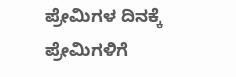ಪ್ರೇಮಿಗಳ ದಿನಕ್ಕೆ ಪ್ರೇಮಿಗಳಿಗೆ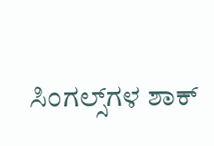ಸಿಂಗಲ್ಸ್‌ಗಳ ಶಾಕ್